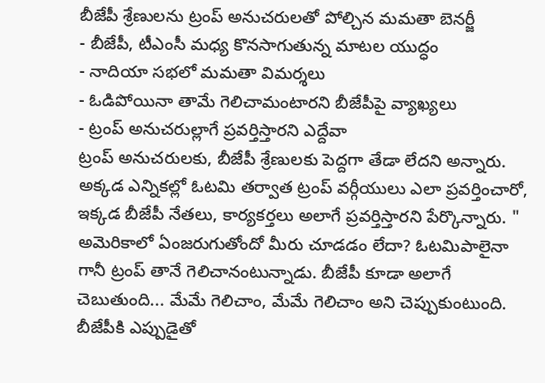బీజేపీ శ్రేణులను ట్రంప్ అనుచరులతో పోల్చిన మమతా బెనర్జీ
- బీజేపీ, టీఎంసీ మధ్య కొనసాగుతున్న మాటల యుద్ధం
- నాదియా సభలో మమతా విమర్శలు
- ఓడిపోయినా తామే గెలిచామంటారని బీజేపీపై వ్యాఖ్యలు
- ట్రంప్ అనుచరుల్లాగే ప్రవర్తిస్తారని ఎద్దేవా
ట్రంప్ అనుచరులకు, బీజేపీ శ్రేణులకు పెద్దగా తేడా లేదని అన్నారు. అక్కడ ఎన్నికల్లో ఓటమి తర్వాత ట్రంప్ వర్గీయులు ఎలా ప్రవర్తించారో, ఇక్కడ బీజేపీ నేతలు, కార్యకర్తలు అలాగే ప్రవర్తిస్తారని పేర్కొన్నారు. " అమెరికాలో ఏంజరుగుతోందో మీరు చూడడం లేదా? ఓటమిపాలైనా గానీ ట్రంప్ తానే గెలిచానంటున్నాడు. బీజేపీ కూడా అలాగే చెబుతుంది... మేమే గెలిచాం, మేమే గెలిచాం అని చెప్పుకుంటుంది. బీజేపీకి ఎప్పుడైతో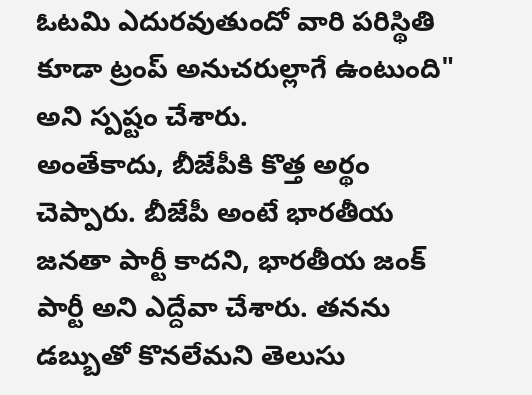ఓటమి ఎదురవుతుందో వారి పరిస్థితి కూడా ట్రంప్ అనుచరుల్లాగే ఉంటుంది" అని స్పష్టం చేశారు.
అంతేకాదు, బీజేపీకి కొత్త అర్థం చెప్పారు. బీజేపీ అంటే భారతీయ జనతా పార్టీ కాదని, భారతీయ జంక్ పార్టీ అని ఎద్దేవా చేశారు. తనను డబ్బుతో కొనలేమని తెలుసు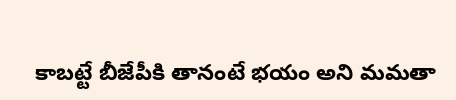కాబట్టే బీజేపీకి తానంటే భయం అని మమతా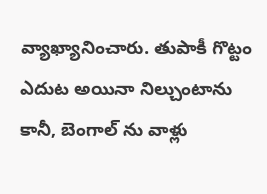వ్యాఖ్యానించారు. తుపాకీ గొట్టం ఎదుట అయినా నిల్చుంటాను కానీ, బెంగాల్ ను వాళ్లు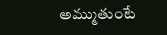అమ్ముతుంటే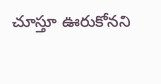చూస్తూ ఊరుకోనని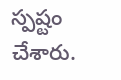స్పష్టం చేశారు.